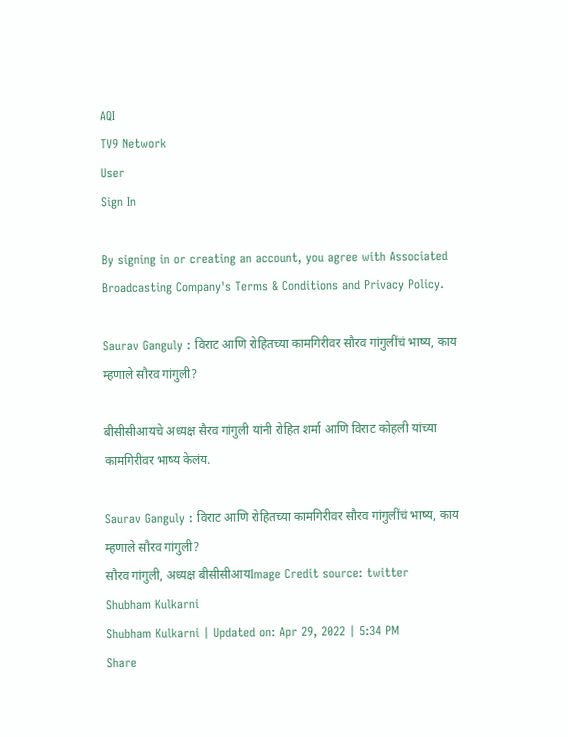AQI
TV9 Network
User
Sign In

By signing in or creating an account, you agree with Associated Broadcasting Company's Terms & Conditions and Privacy Policy.

Saurav Ganguly : विराट आणि रोहितच्या कामगिरीवर सौरव गांगुलींचं भाष्य, काय म्हणाले सौरव गांगुली?

बीसीसीआयचे अध्यक्ष सैरव गांगुली यांनी रोहित शर्मा आणि विराट कोहली यांच्या कामगिरीवर भाष्य केलंय.

Saurav Ganguly : विराट आणि रोहितच्या कामगिरीवर सौरव गांगुलींचं भाष्य, काय म्हणाले सौरव गांगुली?
सौरव गांगुली, अध्यक्ष बीसीसीआयImage Credit source: twitter
Shubham Kulkarni
Shubham Kulkarni | Updated on: Apr 29, 2022 | 5:34 PM
Share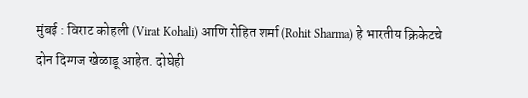मुंबई : विराट कोहली (Virat Kohali) आणि रोहित शर्मा (Rohit Sharma) हे भारतीय क्रिकेटचे दोन दिग्गज खेळाडू आहेत. दोघेही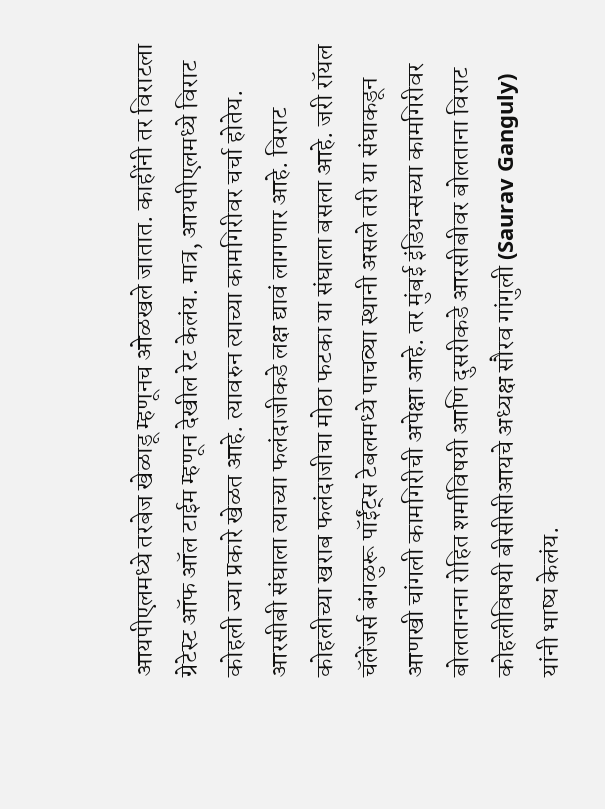आयपीएलमध्ये तरबेज खेळाडू म्हणूनच ओळखले जातात. काहींनी तर विराटला ग्रेटेस्ट ऑफ ऑल टाईम म्हणून देखील रेट केलंय. मात्र, आयपीएलमध्ये विराट कोहली ज्या प्रकारे खेळत आहे. त्यावरुन त्याच्या कामगिरीवर चर्चा होतेय. आरसीबी संघाला त्याच्या फलंदाजीकडे लक्ष द्यावं लागणार आहे. विराट कोहलीच्या खराब फलंदाजीचा मोठा फटका या संघाला बसला आहे. जरी रॉयल चॅलेंजर्स बंगळुरू पॉईंट्स टेबलमध्ये पाचव्या स्थानी असले तरी या संघाकडून आणखी चांगली कामगिरीची अपेक्षा आहे. तर मुंबई इंडियन्सच्या कामगिरीवर बोलतानना रोहित शर्माविषयी आणि दुसरीकडे आरसीबीवर बोलताना विराट कोहलीविषयी बीसीसीआयचे अध्यक्ष सौरव गांगुली (Saurav Ganguly) यांनी भाष्य केलंय.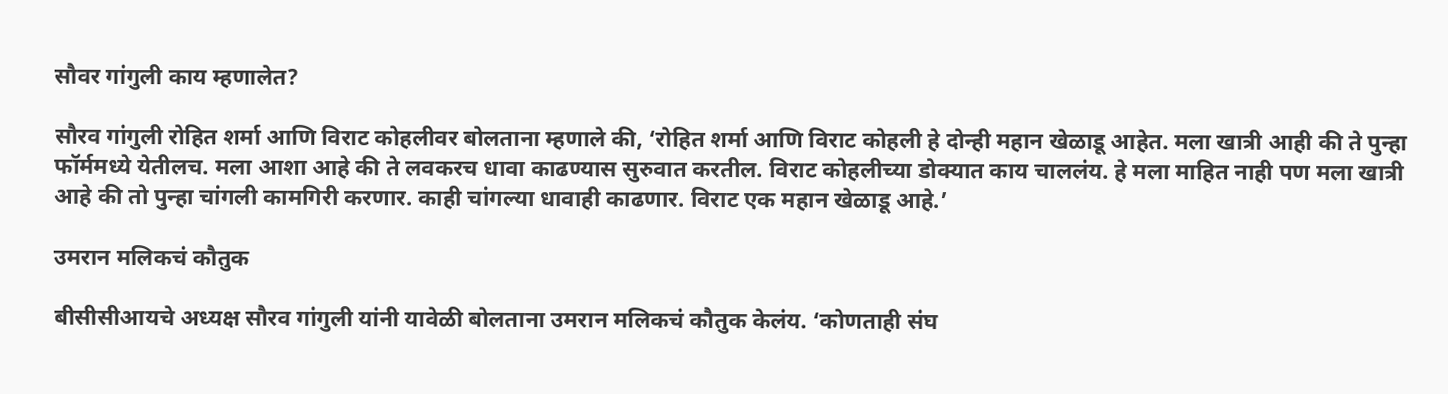सौवर गांगुली काय म्हणालेत?

सौरव गांगुली रोहित शर्मा आणि विराट कोहलीवर बोलताना म्हणाले की, ‘रोहित शर्मा आणि विराट कोहली हे दोन्ही महान खेळाडू आहेत. मला खात्री आही की ते पुन्हा फॉर्ममध्ये येतीलच. मला आशा आहे की ते लवकरच धावा काढण्यास सुरुवात करतील. विराट कोहलीच्या डोक्यात काय चाललंय. हे मला माहित नाही पण मला खात्री आहे की तो पुन्हा चांगली कामगिरी करणार. काही चांगल्या धावाही काढणार. विराट एक महान खेळाडू आहे.’

उमरान मलिकचं कौतुक

बीसीसीआयचे अध्यक्ष सौरव गांगुली यांनी यावेळी बोलताना उमरान मलिकचं कौतुक केलंय. ‘कोणताही संघ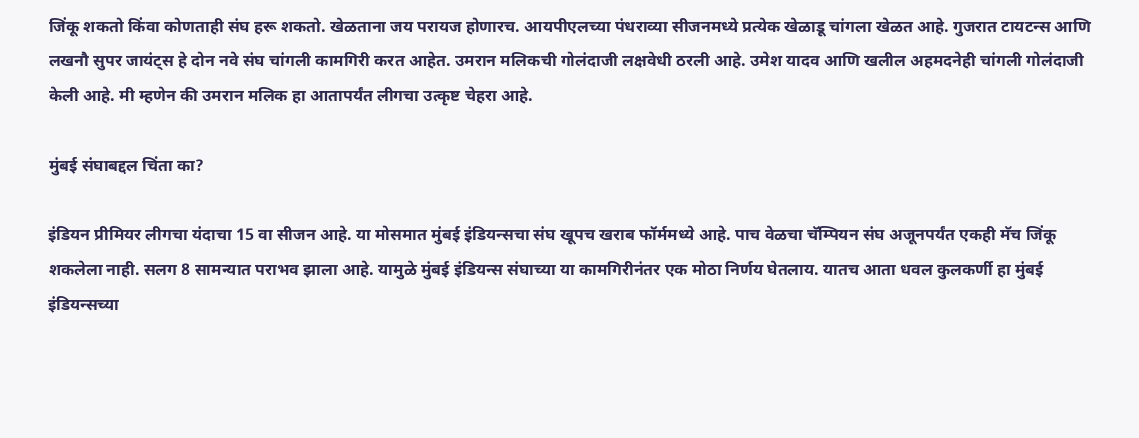जिंकू शकतो किंवा कोणताही संघ हरू शकतो. खेळताना जय परायज होणारच. आयपीएलच्या पंधराव्या सीजनमध्ये प्रत्येक खेळाडू चांगला खेळत आहे. गुजरात टायटन्स आणि लखनौ सुपर जायंट्स हे दोन नवे संघ चांगली कामगिरी करत आहेत. उमरान मलिकची गोलंदाजी लक्षवेधी ठरली आहे. उमेश यादव आणि खलील अहमदनेही चांगली गोलंदाजी केली आहे. मी म्हणेन की उमरान मलिक हा आतापर्यंत लीगचा उत्कृष्ट चेहरा आहे.

मुंबई संघाबद्दल चिंता का?

इंडियन प्रीमियर लीगचा यंदाचा 15 वा सीजन आहे. या मोसमात मुंबई इंडियन्सचा संघ खूपच खराब फॉर्ममध्ये आहे. पाच वेळचा चॅम्पियन संघ अजूनपर्यंत एकही मॅच जिंकू शकलेला नाही. सलग 8 सामन्यात पराभव झाला आहे. यामुळे मुंबई इंडियन्स संघाच्या या कामगिरीनंतर एक मोठा निर्णय घेतलाय. यातच आता धवल कुलकर्णी हा मुंबई इंडियन्सच्या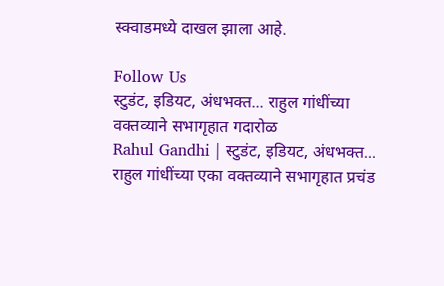स्क्वाडमध्ये दाखल झाला आहे.

Follow Us
स्टुडंट, इडियट, अंधभक्त... राहुल गांधींच्या वक्तव्याने सभागृहात गदारोळ
Rahul Gandhi | स्टुडंट, इडियट, अंधभक्त... राहुल गांधींच्या एका वक्तव्याने सभागृहात प्रचंड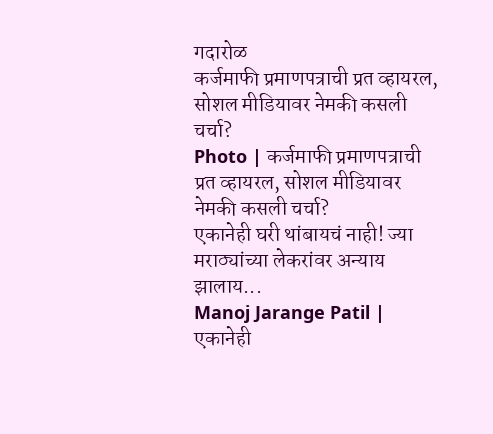गदारोळ
कर्जमाफी प्रमाणपत्राची प्रत व्हायरल, सोशल मीडियावर नेमकी कसली चर्चा?
Photo | कर्जमाफी प्रमाणपत्राची प्रत व्हायरल, सोशल मीडियावर नेमकी कसली चर्चा?
एकानेही घरी थांबायचं नाही! ज्या मराठ्यांच्या लेकरांवर अन्याय झालाय...
Manoj Jarange Patil | एकानेही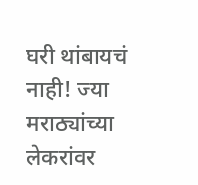घरी थांबायचं नाही! ज्या मराठ्यांच्या लेकरांवर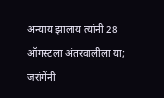अन्याय झालाय त्यांनी 28 ऑगस्टला अंतरवालीला या; जरांगेंनी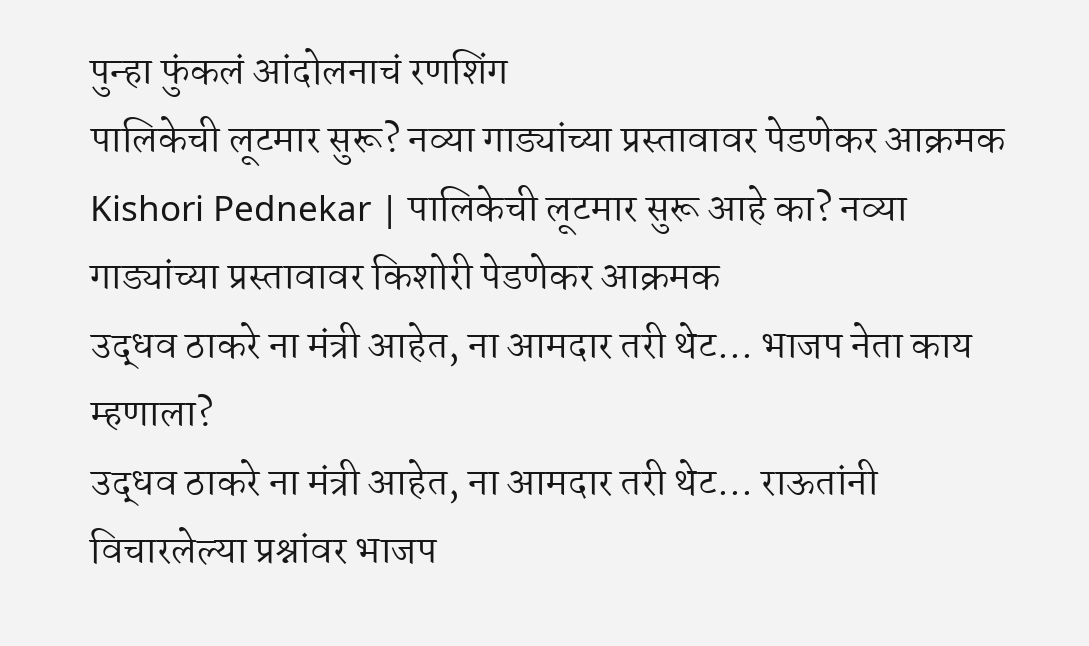पुन्हा फुंकलं आंदोलनाचं रणशिंग
पालिकेची लूटमार सुरू? नव्या गाड्यांच्या प्रस्तावावर पेडणेकर आक्रमक
Kishori Pednekar | पालिकेची लूटमार सुरू आहे का? नव्या गाड्यांच्या प्रस्तावावर किशोरी पेडणेकर आक्रमक
उद्धव ठाकरे ना मंत्री आहेत, ना आमदार तरी थेट... भाजप नेता काय म्हणाला?
उद्धव ठाकरे ना मंत्री आहेत, ना आमदार तरी थेट... राऊतांनी विचारलेल्या प्रश्नांवर भाजप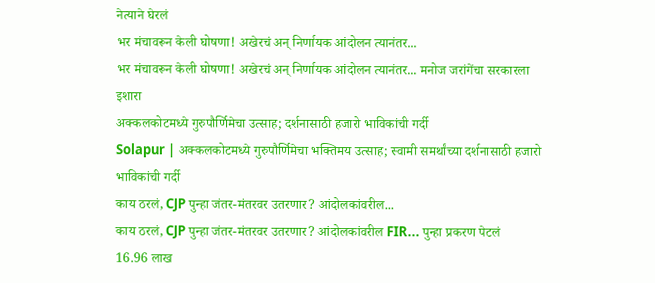नेत्याने घेरलं
भर मंचावरून केली घोषणा! अखेरचं अन् निर्णायक आंदोलन त्यानंतर...
भर मंचावरून केली घोषणा! अखेरचं अन् निर्णायक आंदोलन त्यानंतर... मनोज जरांगेंचा सरकारला इशारा
अक्कलकोटमध्ये गुरुपौर्णिमेचा उत्साह; दर्शनासाठी हजारो भाविकांची गर्दी
Solapur | अक्कलकोटमध्ये गुरुपौर्णिमेचा भक्तिमय उत्साह; स्वामी समर्थांच्या दर्शनासाठी हजारो भाविकांची गर्दी
काय ठरलं, CJP पुन्हा जंतर-मंतरवर उतरणार? आंदोलकांवरील...
काय ठरलं, CJP पुन्हा जंतर-मंतरवर उतरणार? आंदोलकांवरील FIR... पुन्हा प्रकरण पेटलं
16.96 लाख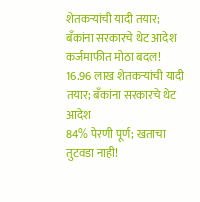शेतकऱ्यांची यादी तयार; बँकांना सरकारचे थेट आदेश
कर्जमाफीत मोठा बदल! 16.96 लाख शेतकऱ्यांची यादी तयार; बँकांना सरकारचे थेट आदेश
84% पेरणी पूर्ण; खताचा तुटवडा नाही!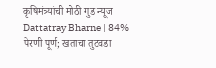कृषिमंत्र्यांची मोठी गुड न्यूज
Dattatray Bharne | 84% पेरणी पूर्ण; खताचा तुटवडा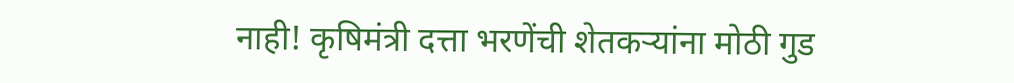नाही! कृषिमंत्री दत्ता भरणेंची शेतकऱ्यांना मोठी गुड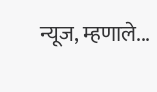न्यूज, म्हणाले...